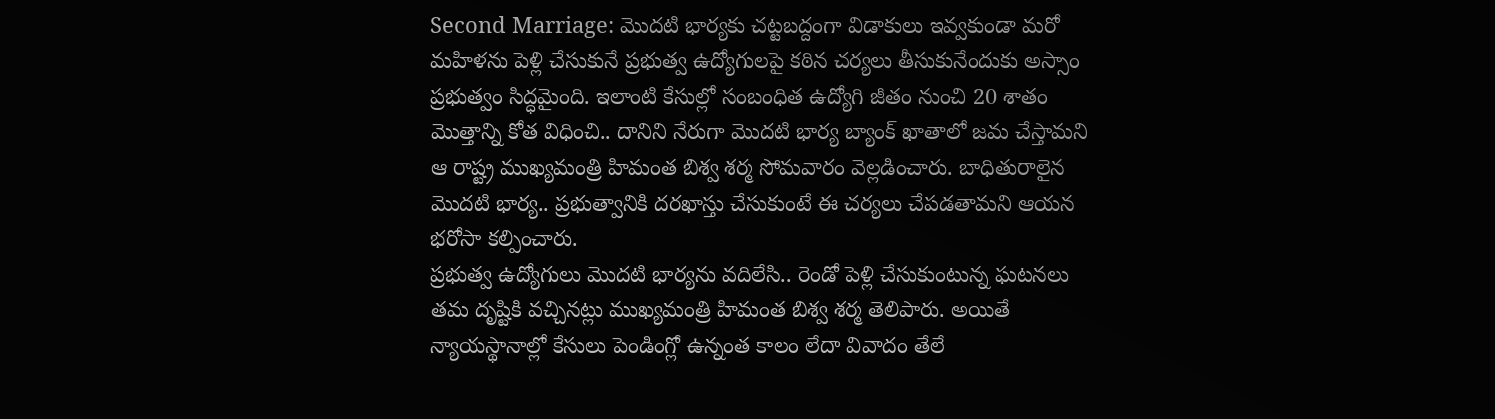Second Marriage: మొదటి భార్యకు చట్టబద్దంగా విడాకులు ఇవ్వకుండా మరో మహిళను పెళ్లి చేసుకునే ప్రభుత్వ ఉద్యోగులపై కఠిన చర్యలు తీసుకునేందుకు అస్సాం ప్రభుత్వం సిద్ధమైంది. ఇలాంటి కేసుల్లో సంబంధిత ఉద్యోగి జీతం నుంచి 20 శాతం మొత్తాన్ని కోత విధించి.. దానిని నేరుగా మొదటి భార్య బ్యాంక్ ఖాతాలో జమ చేస్తామని ఆ రాష్ట్ర ముఖ్యమంత్రి హిమంత బిశ్వ శర్మ సోమవారం వెల్లడించారు. బాధితురాలైన మొదటి భార్య.. ప్రభుత్వానికి దరఖాస్తు చేసుకుంటే ఈ చర్యలు చేపడతామని ఆయన భరోసా కల్పించారు.
ప్రభుత్వ ఉద్యోగులు మెుదటి భార్యను వదిలేసి.. రెండో పెళ్లి చేసుకుంటున్న ఘటనలు తమ దృష్టికి వచ్చినట్లు ముఖ్యమంత్రి హిమంత బిశ్వ శర్మ తెలిపారు. అయితే న్యాయస్థానాల్లో కేసులు పెండింగ్లో ఉన్నంత కాలం లేదా వివాదం తేలే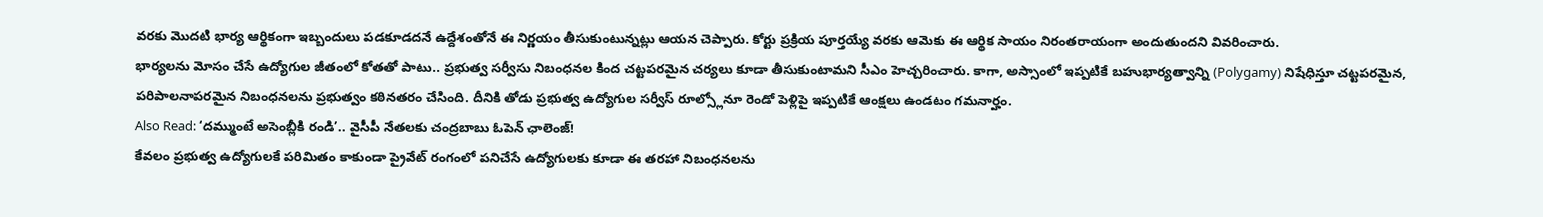వరకు మొదటి భార్య ఆర్థికంగా ఇబ్బందులు పడకూడదనే ఉద్దేశంతోనే ఈ నిర్ణయం తీసుకుంటున్నట్లు ఆయన చెప్పారు. కోర్టు ప్రక్రియ పూర్తయ్యే వరకు ఆమెకు ఈ ఆర్థిక సాయం నిరంతరాయంగా అందుతుందని వివరించారు.
భార్యలను మోసం చేసే ఉద్యోగుల జీతంలో కోతతో పాటు.. ప్రభుత్వ సర్వీసు నిబంధనల కింద చట్టపరమైన చర్యలు కూడా తీసుకుంటామని సీఎం హెచ్చరించారు. కాగా, అస్సాంలో ఇప్పటికే బహుభార్యత్వాన్ని (Polygamy) నిషేధిస్తూ చట్టపరమైన, పరిపాలనాపరమైన నిబంధనలను ప్రభుత్వం కఠినతరం చేసింది. దీనికి తోడు ప్రభుత్వ ఉద్యోగుల సర్వీస్ రూల్స్లోనూ రెండో పెళ్లిపై ఇప్పటికే ఆంక్షలు ఉండటం గమనార్హం.
Also Read: ‘దమ్ముంటే అసెంబ్లీకి రండి’.. వైసీపీ నేతలకు చంద్రబాబు ఓపెన్ ఛాలెంజ్!
కేవలం ప్రభుత్వ ఉద్యోగులకే పరిమితం కాకుండా ప్రైవేట్ రంగంలో పనిచేసే ఉద్యోగులకు కూడా ఈ తరహా నిబంధనలను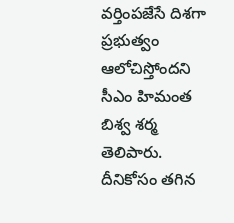వర్తింపజేసే దిశగా ప్రభుత్వం ఆలోచిస్తోందని సీఎం హిమంత బిశ్వ శర్మ తెలిపారు. దీనికోసం తగిన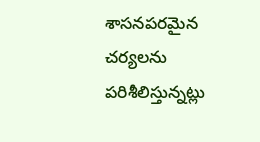శాసనపరమైన చర్యలను పరిశీలిస్తున్నట్లు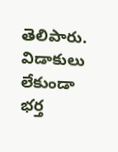తెలిపారు. విడాకులు లేకుండా భర్త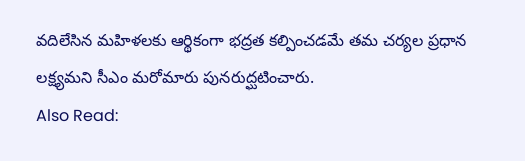వదిలేసిన మహిళలకు ఆర్థికంగా భద్రత కల్పించడమే తమ చర్యల ప్రధాన లక్ష్యమని సీఎం మరోమారు పునరుద్ఘటించారు.
Also Read: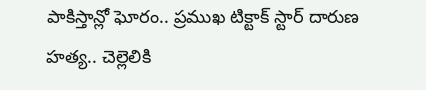పాకిస్తాన్లో ఘోరం.. ప్రముఖ టిక్టాక్ స్టార్ దారుణ హత్య.. చెల్లెలికి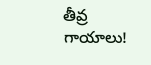తీవ్ర గాయాలు!